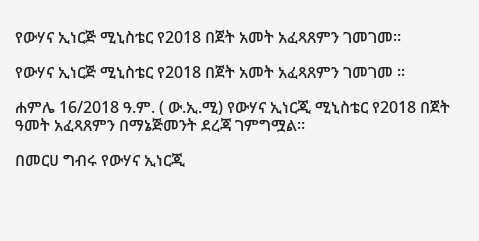የውሃና ኢነርጅ ሚኒስቴር የ2018 በጀት አመት አፈጻጸምን ገመገመ፡፡

የውሃና ኢነርጅ ሚኒስቴር የ2018 በጀት አመት አፈጻጸምን ገመገመ ፡፡

ሐምሌ 16/2018 ዓ.ም. ( ው.ኢ.ሚ) የውሃና ኢነርጂ ሚኒስቴር የ2018 በጀት ዓመት አፈጻጸምን በማኔጅመንት ደረጃ ገምግሟል፡፡

በመርሀ ግብሩ የውሃና ኢነርጂ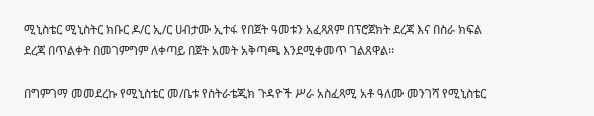ሚኒስቴር ሚኒስትር ክቡር ዶ/ር ኢ/ር ሀብታሙ ኢተፋ የበጀት ዓመቱን አፈጻጸም በፕሮጀክት ደረጃ እና በስራ ክፍል ደረጃ በጥልቀት በመገምግም ለቀጣይ በጀት አመት አቅጣጫ እንደሚቀመጥ ገልጸዋል፡፡

በግምገማ መመደረኩ የሚኒስቴር መ/ቤቱ የስትራቴጂክ ጉዳዮች ሥራ አስፈጻሚ አቶ ዓለሙ መንገሻ የሚኒስቴር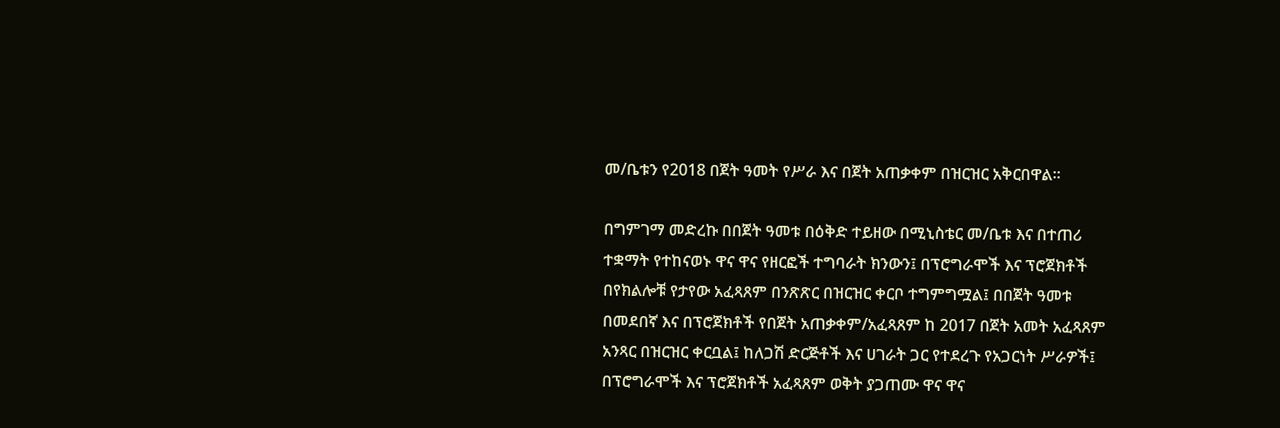መ/ቤቱን የ2018 በጀት ዓመት የሥራ እና በጀት አጠቃቀም በዝርዝር አቅርበዋል፡፡

በግምገማ መድረኩ በበጀት ዓመቱ በዕቅድ ተይዘው በሚኒስቴር መ/ቤቱ እና በተጠሪ ተቋማት የተከናወኑ ዋና ዋና የዘርፎች ተግባራት ክንውን፤ በፕሮግራሞች እና ፕሮጀክቶች በየክልሎቹ የታየው አፈጻጸም በንጽጽር በዝርዝር ቀርቦ ተግምግሟል፤ በበጀት ዓመቱ በመደበኛ እና በፕሮጀክቶች የበጀት አጠቃቀም/አፈጻጸም ከ 2017 በጀት አመት አፈጻጸም አንጻር በዝርዝር ቀርቧል፤ ከለጋሽ ድርጅቶች እና ሀገራት ጋር የተደረጉ የአጋርነት ሥራዎች፤ በፕሮግራሞች እና ፕሮጀክቶች አፈጻጸም ወቅት ያጋጠሙ ዋና ዋና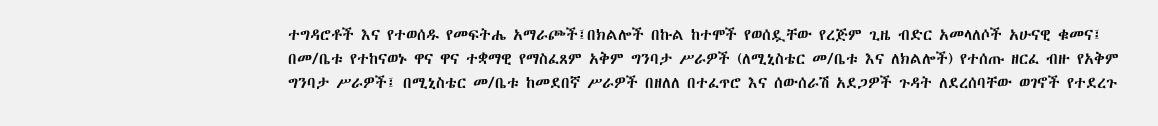ተግዳሮቶች እና የተወሰዱ የመፍትሔ አማራጮች፤በክልሎች በኩል ከተሞች የወሰዷቸው የረጅም ጊዜ ብድር አመላለሶች አሁናዊ ቁመና፤ በመ/ቤቱ የተከናወኑ ዋና ዋና ተቋማዊ የማስፈጸም አቅም ግንባታ ሥራዎች (ለሚኒስቴር መ/ቤቱ እና ለክልሎች) የተሰጡ ዘርፈ ብዙ የአቅም ግንባታ ሥራዎች፤ በሚኒስቴር መ/ቤቱ ከመደበኛ ሥራዎች በዘለለ በተፈጥሮ እና ሰውሰራሽ አደጋዎች ጉዳት ለደረሰባቸው ወገኖች የተደረጉ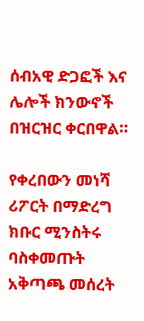ሰብአዊ ድጋፎች እና ሌሎች ክንውኖች በዝርዝር ቀርበዋል።

የቀረበውን መነሻ ሪፖርት በማድረግ ክቡር ሚንስትሩ ባስቀመጡት አቅጣጫ መሰረት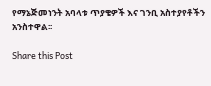የማኔጅመነንት አባላቱ ጥያቄዎች እና ገንቢ አስተያየቶችን አንስተዋል፡፡

Share this Post